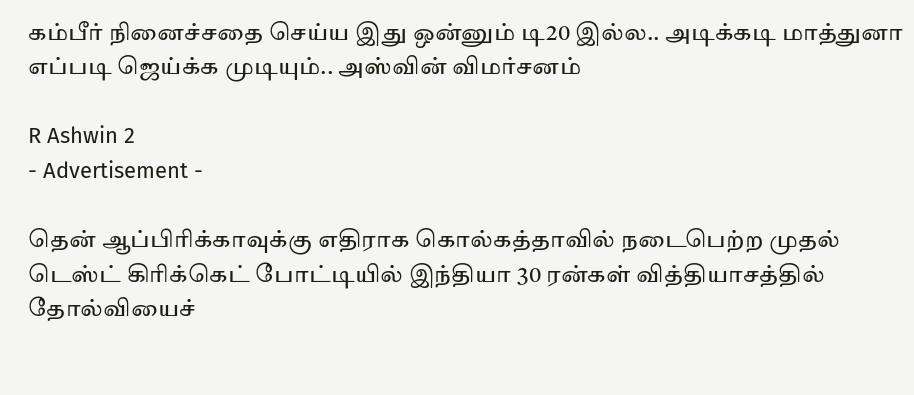கம்பீர் நினைச்சதை செய்ய இது ஒன்னும் டி20 இல்ல.. அடிக்கடி மாத்துனா எப்படி ஜெய்க்க முடியும்.. அஸ்வின் விமர்சனம்

R Ashwin 2
- Advertisement -

தென் ஆப்பிரிக்காவுக்கு எதிராக கொல்கத்தாவில் நடைபெற்ற முதல் டெஸ்ட் கிரிக்கெட் போட்டியில் இந்தியா 30 ரன்கள் வித்தியாசத்தில் தோல்வியைச்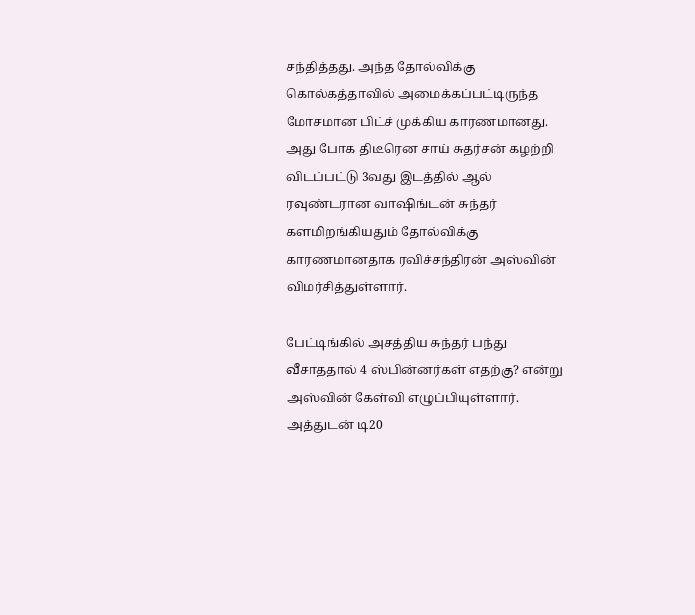சந்தித்தது. அந்த தோல்விக்கு கொல்கத்தாவில் அமைக்கப்பட்டிருந்த மோசமான பிட்ச் முக்கிய காரணமானது. அது போக திடீரென சாய் சுதர்சன் கழற்றி விடப்பட்டு 3வது இடத்தில் ஆல் ரவுண்டரான வாஷிங்டன் சுந்தர் களமிறங்கியதும் தோல்விக்கு காரணமானதாக ரவிச்சந்திரன் அஸ்வின் விமர்சித்துள்ளார்.

பேட்டிங்கில் அசத்திய சுந்தர் பந்து வீசாததால் 4 ஸ்பின்னர்கள் எதற்கு? என்று அஸ்வின் கேள்வி எழுப்பியுள்ளார். அத்துடன் டி20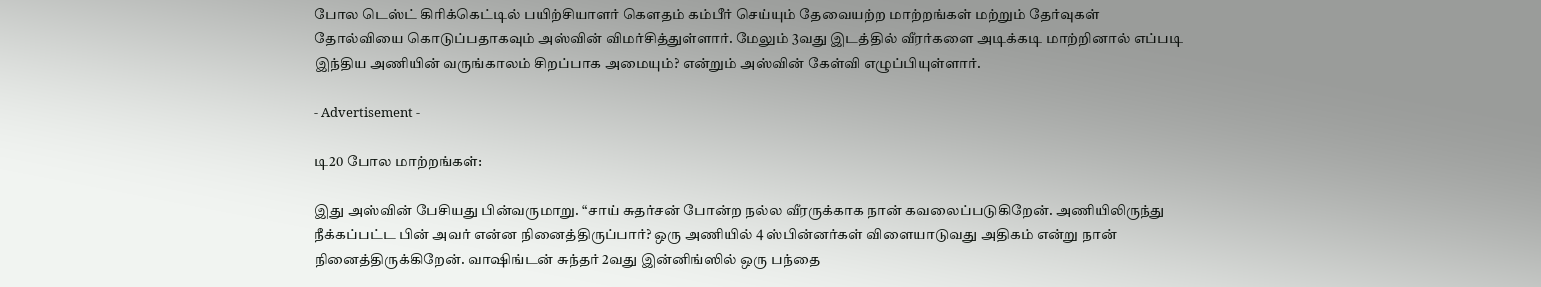போல டெஸ்ட் கிரிக்கெட்டில் பயிற்சியாளர் கௌதம் கம்பீர் செய்யும் தேவையற்ற மாற்றங்கள் மற்றும் தேர்வுகள் தோல்வியை கொடுப்பதாகவும் அஸ்வின் விமர்சித்துள்ளார். மேலும் 3வது இடத்தில் வீரர்களை அடிக்கடி மாற்றினால் எப்படி இந்திய அணியின் வருங்காலம் சிறப்பாக அமையும்? என்றும் அஸ்வின் கேள்வி எழுப்பியுள்ளார்.

- Advertisement -

டி20 போல மாற்றங்கள்:

இது அஸ்வின் பேசியது பின்வருமாறு. “சாய் சுதர்சன் போன்ற நல்ல வீரருக்காக நான் கவலைப்படுகிறேன். அணியிலிருந்து நீக்கப்பட்ட பின் அவர் என்ன நினைத்திருப்பார்? ஒரு அணியில் 4 ஸ்பின்னர்கள் விளையாடுவது அதிகம் என்று நான் நினைத்திருக்கிறேன். வாஷிங்டன் சுந்தர் 2வது இன்னிங்ஸில் ஒரு பந்தை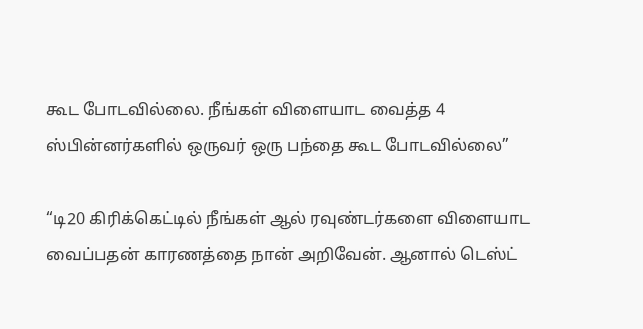கூட போடவில்லை. நீங்கள் விளையாட வைத்த 4 ஸ்பின்னர்களில் ஒருவர் ஒரு பந்தை கூட போடவில்லை”

“டி20 கிரிக்கெட்டில் நீங்கள் ஆல் ரவுண்டர்களை விளையாட வைப்பதன் காரணத்தை நான் அறிவேன். ஆனால் டெஸ்ட்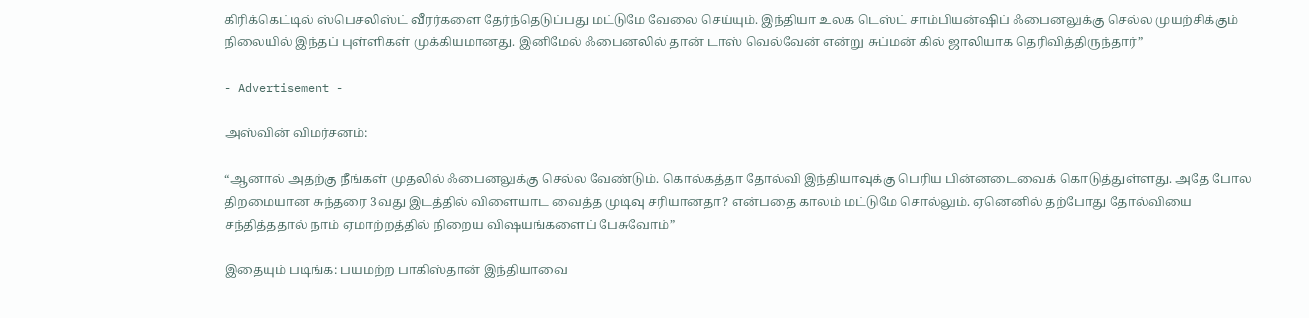கிரிக்கெட்டில் ஸ்பெசலிஸ்ட் வீரர்களை தேர்ந்தெடுப்பது மட்டுமே வேலை செய்யும். இந்தியா உலக டெஸ்ட் சாம்பியன்ஷிப் ஃபைனலுக்கு செல்ல முயற்சிக்கும் நிலையில் இந்தப் புள்ளிகள் முக்கியமானது. இனிமேல் ஃபைனலில் தான் டாஸ் வெல்வேன் என்று சுப்மன் கில் ஜாலியாக தெரிவித்திருந்தார்”

- Advertisement -

அஸ்வின் விமர்சனம்:

“ஆனால் அதற்கு நீங்கள் முதலில் ஃபைனலுக்கு செல்ல வேண்டும். கொல்கத்தா தோல்வி இந்தியாவுக்கு பெரிய பின்னடைவைக் கொடுத்துள்ளது. அதே போல திறமையான சுந்தரை 3வது இடத்தில் விளையாட வைத்த முடிவு சரியானதா? என்பதை காலம் மட்டுமே சொல்லும். ஏனெனில் தற்போது தோல்வியை சந்தித்ததால் நாம் ஏமாற்றத்தில் நிறைய விஷயங்களைப் பேசுவோம்”

இதையும் படிங்க: பயமற்ற பாகிஸ்தான் இந்தியாவை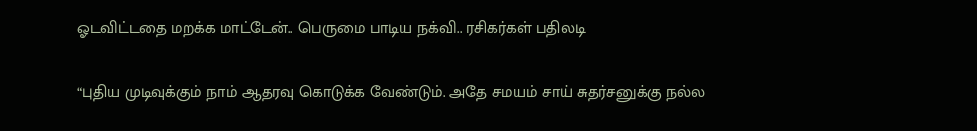ஓடவிட்டதை மறக்க மாட்டேன்.. பெருமை பாடிய நக்வி.. ரசிகர்கள் பதிலடி

“புதிய முடிவுக்கும் நாம் ஆதரவு கொடுக்க வேண்டும். அதே சமயம் சாய் சுதர்சனுக்கு நல்ல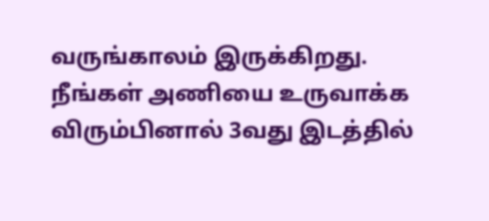வருங்காலம் இருக்கிறது. நீங்கள் அணியை உருவாக்க விரும்பினால் 3வது இடத்தில்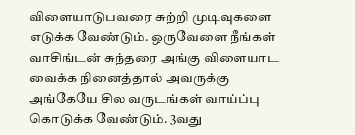விளையாடுபவரை சுற்றி முடிவுகளை எடுக்க வேண்டும். ஒருவேளை நீங்கள் வாசிங்டன் சுந்தரை அங்கு விளையாட வைக்க நினைத்தால் அவருக்கு அங்கேயே சில வருடங்கள் வாய்ப்பு கொடுக்க வேண்டும். 3வது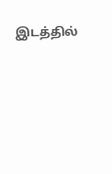இடத்தில்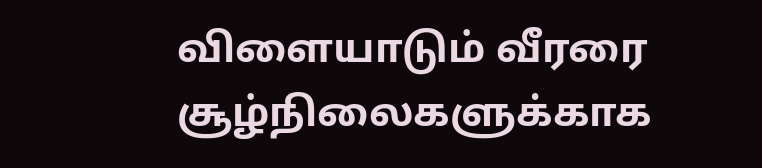விளையாடும் வீரரை சூழ்நிலைகளுக்காக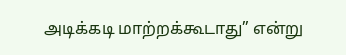அடிக்கடி மாற்றக்கூடாது” என்று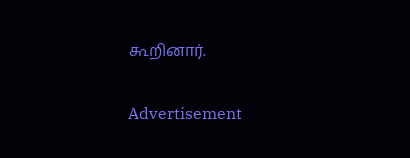கூறினார்.

Advertisement